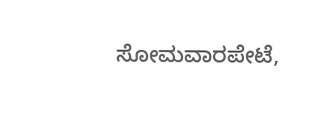ಸೋಮವಾರಪೇಟೆ,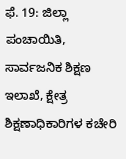ಫೆ. 19: ಜಿಲ್ಲಾ ಪಂಚಾಯಿತಿ, ಸಾರ್ವಜನಿಕ ಶಿಕ್ಷಣ ಇಲಾಖೆ, ಕ್ಷೇತ್ರ ಶಿಕ್ಷಣಾಧಿಕಾರಿಗಳ ಕಚೇರಿ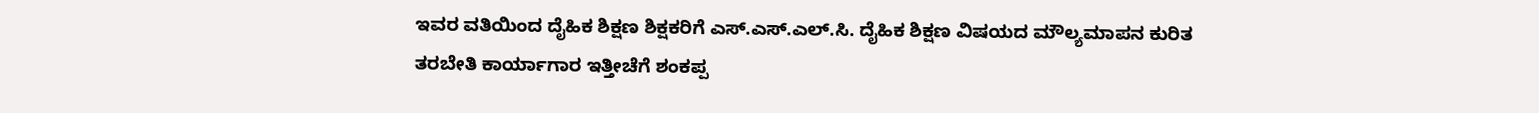ಇವರ ವತಿಯಿಂದ ದೈಹಿಕ ಶಿಕ್ಷಣ ಶಿಕ್ಷಕರಿಗೆ ಎಸ್.ಎಸ್.ಎಲ್.ಸಿ. ದೈಹಿಕ ಶಿಕ್ಷಣ ವಿಷಯದ ಮೌಲ್ಯಮಾಪನ ಕುರಿತ ತರಬೇತಿ ಕಾರ್ಯಾಗಾರ ಇತ್ತೀಚೆಗೆ ಶಂಕಪ್ಪ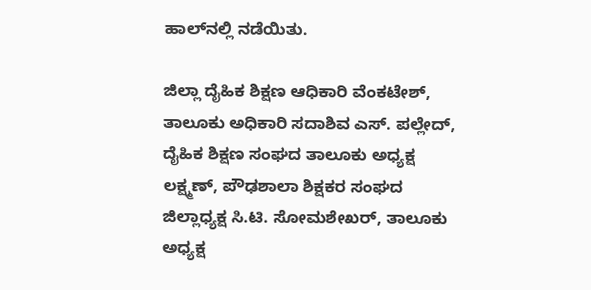ಹಾಲ್‍ನಲ್ಲಿ ನಡೆಯಿತು.

ಜಿಲ್ಲಾ ದೈಹಿಕ ಶಿಕ್ಷಣ ಆಧಿಕಾರಿ ವೆಂಕಟೇಶ್, ತಾಲೂಕು ಅಧಿಕಾರಿ ಸದಾಶಿವ ಎಸ್. ಪಲ್ಲೇದ್, ದೈಹಿಕ ಶಿಕ್ಷಣ ಸಂಘದ ತಾಲೂಕು ಅಧ್ಯಕ್ಷ ಲಕ್ಷ್ಮಣ್, ಪೌಢಶಾಲಾ ಶಿಕ್ಷಕರ ಸಂಘದ ಜಿಲ್ಲಾಧ್ಯಕ್ಷ ಸಿ.ಟಿ. ಸೋಮಶೇಖರ್, ತಾಲೂಕು ಅಧ್ಯಕ್ಷ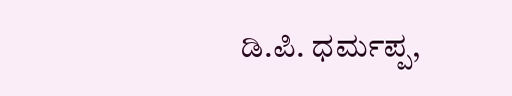ಡಿ.ಪಿ. ಧರ್ಮಪ್ಪ,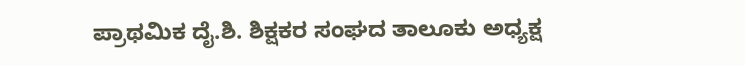ಪ್ರಾಥಮಿಕ ದೈ.ಶಿ. ಶಿಕ್ಷಕರ ಸಂಘದ ತಾಲೂಕು ಅಧ್ಯಕ್ಷ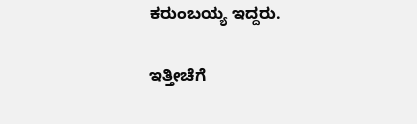ಕರುಂಬಯ್ಯ ಇದ್ದರು.

ಇತ್ತೀಚೆಗೆ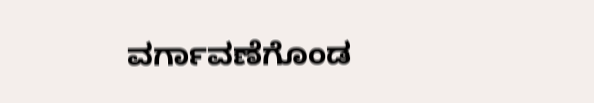ವರ್ಗಾವಣೆಗೊಂಡ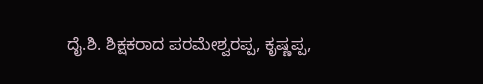ದೈ.ಶಿ. ಶಿಕ್ಷಕರಾದ ಪರಮೇಶ್ವರಪ್ಪ, ಕೃಷ್ಣಪ್ಪ,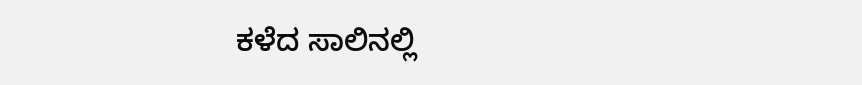ಕಳೆದ ಸಾಲಿನಲ್ಲಿ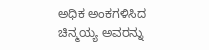ಅಧಿಕ ಅಂಕಗಳಿಸಿದ ಚಿನ್ಮಯ್ಯ ಅವರನ್ನು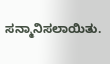ಸನ್ಮಾನಿಸಲಾಯಿತು.